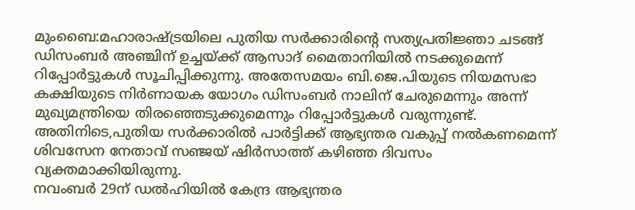മുംബൈ:മഹാരാഷ്ട്രയിലെ പുതിയ സർക്കാരിൻ്റെ സത്യപ്രതിജ്ഞാ ചടങ്ങ് ഡിസംബർ അഞ്ചിന് ഉച്ചയ്ക്ക് ആസാദ് മൈതാനിയിൽ നടക്കുമെന്ന് റിപ്പോർട്ടുകൾ സൂചിപ്പിക്കുന്നു. അതേസമയം ബി.ജെ.പിയുടെ നിയമസഭാ കക്ഷിയുടെ നിർണായക യോഗം ഡിസംബർ നാലിന് ചേരുമെന്നും അന്ന് മുഖ്യമന്ത്രിയെ തിരഞ്ഞെടുക്കുമെന്നും റിപ്പോർട്ടുകൾ വരുന്നുണ്ട്. അതിനിടെ,പുതിയ സർക്കാരിൽ പാർട്ടിക്ക് ആഭ്യന്തര വകുപ്പ് നൽകണമെന്ന് ശിവസേന നേതാവ് സഞ്ജയ് ഷിർസാത്ത് കഴിഞ്ഞ ദിവസം വ്യക്തമാക്കിയിരുന്നു.
നവംബർ 29ന് ഡൽഹിയിൽ കേന്ദ്ര ആഭ്യന്തര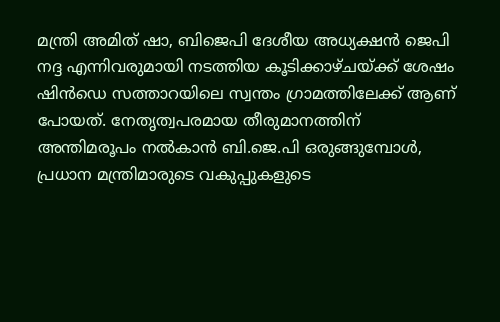മന്ത്രി അമിത് ഷാ, ബിജെപി ദേശീയ അധ്യക്ഷൻ ജെപി നദ്ദ എന്നിവരുമായി നടത്തിയ കൂടിക്കാഴ്ചയ്ക്ക് ശേഷം ഷിൻഡെ സത്താറയിലെ സ്വന്തം ഗ്രാമത്തിലേക്ക് ആണ് പോയത്. നേതൃത്വപരമായ തീരുമാനത്തിന് അന്തിമരൂപം നൽകാൻ ബി.ജെ.പി ഒരുങ്ങുമ്പോൾ, പ്രധാന മന്ത്രിമാരുടെ വകുപ്പുകളുടെ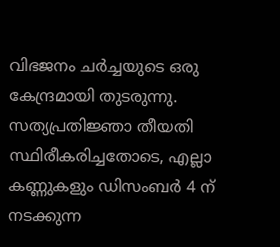വിഭജനം ചർച്ചയുടെ ഒരു കേന്ദ്രമായി തുടരുന്നു.
സത്യപ്രതിജ്ഞാ തീയതി സ്ഥിരീകരിച്ചതോടെ, എല്ലാ കണ്ണുകളും ഡിസംബർ 4 ന് നടക്കുന്ന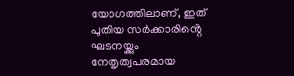യോഗത്തിലാണ്, ഇത് പുതിയ സർക്കാരിൻ്റെ ഘടനയ്ക്കും നേതൃത്വപരമായ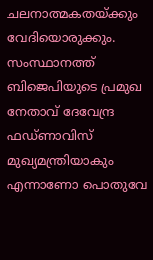ചലനാത്മകതയ്ക്കും വേദിയൊരുക്കും. സംസ്ഥാനത്ത് ബിജെപിയുടെ പ്രമുഖ നേതാവ് ദേവേന്ദ്ര ഫഡ്ണാവിസ് മുഖ്യമന്ത്രിയാകും എന്നാണോ പൊതുവേ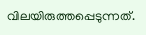വിലയിരുത്തപ്പെടുന്നത്.